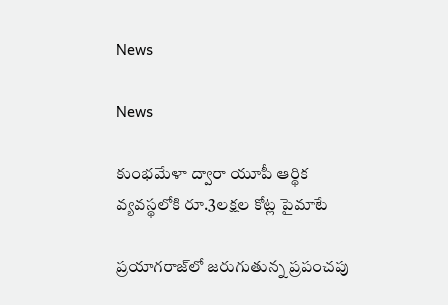News

News

కుంభమేళా ద్వారా యూపీ ఆర్థిక వ్యవస్థలోకి రూ.3లక్షల కోట్ల పైమాటే

ప్రయాగరాజ్‌లో జరుగుతున్న ప్రపంచపు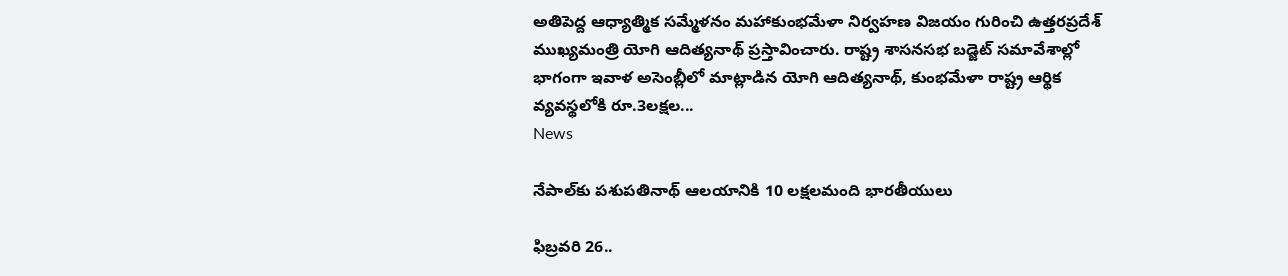అతిపెద్ద ఆధ్యాత్మిక సమ్మేళనం మహాకుంభమేళా నిర్వహణ విజయం గురించి ఉత్తరప్రదేశ్ ముఖ్యమంత్రి యోగి ఆదిత్యనాథ్ ప్రస్తావించారు. రాష్ట్ర శాసనసభ బడ్జెట్ సమావేశాల్లో భాగంగా ఇవాళ అసెంబ్లీలో మాట్లాడిన యోగి ఆదిత్యనాథ్, కుంభమేళా రాష్ట్ర ఆర్థిక వ్యవస్థలోకి రూ.3లక్షల...
News

నేపాల్‌కు పశుపతినాథ్‌ ఆలయానికి 10 లక్షలమంది భారతీయులు

ఫిబ్రవరి 26..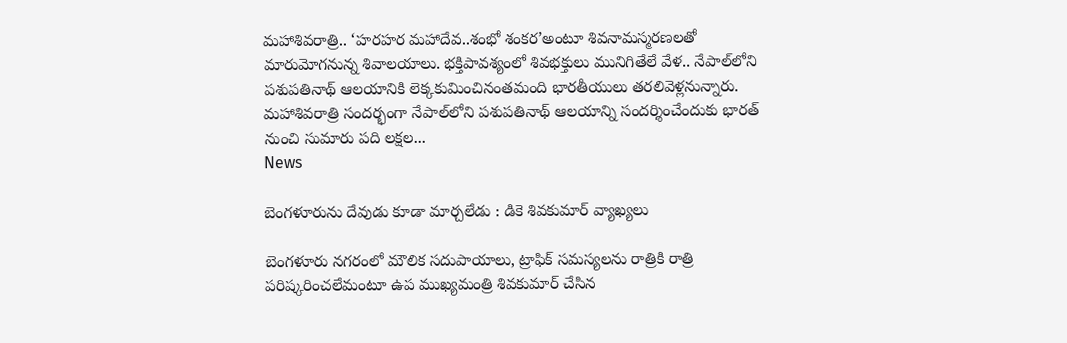మహాశివరాత్రి.. ‘హరహర మహాదేవ..శంభో శంకర’అంటూ శివనామస్మరణలతో మారుమోగనున్న శివాలయాలు. భక్తిపావశ్యంలో శివభక్తులు మునిగితేలే వేళ.. నేపాల్‌లోని పశుపతినాథ్‌ ఆలయానికి లెక్కకుమించినంతమంది భారతీయులు తరలివెళ్లనున్నారు. మహాశివరాత్రి సందర్భంగా నేపాల్‌లోని పశుపతినాథ్ ఆలయాన్ని సందర్శించేందుకు భారత్‌ నుంచి సుమారు పది లక్షల...
News

బెంగళూరును దేవుడు కూడా మార్చలేడు : డికె శివకుమార్ వ్యాఖ్యలు

బెంగళూరు నగరంలో మౌలిక సదుపాయాలు, ట్రాఫిక్ సమస్యలను రాత్రికి రాత్రి పరిష్కరించలేమంటూ ఉప ముఖ్యమంత్రి శివకుమార్ చేసిన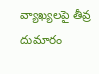వ్యాఖ్యలపై తీవ్ర దుమారం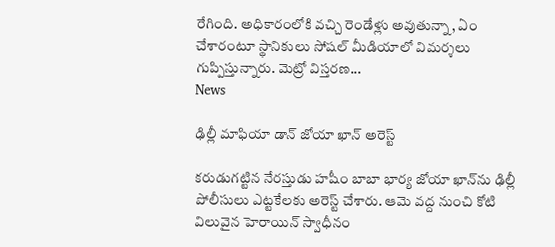రేగింది. అధికారంలోకి వచ్చి రెండేళ్లు అవుతున్నా, ఏం చేశారంటూ స్థానికులు సోషల్ మీడియాలో విమర్శలు గుప్పిస్తున్నారు. మెట్రో విస్తరణ...
News

ఢిల్లీ మాఫియా డాన్ జోయా ఖాన్ అరెస్ట్

కరుడుగట్టిన నేరస్తుడు హషీం బాబా భార్య జోయా ఖాన్‌ను ఢిల్లీ పోలీసులు ఎట్టకేలకు అరెస్ట్ చేశారు. ఆమె వద్ద నుంచి కోటి విలువైన హెరాయిన్ స్వాధీనం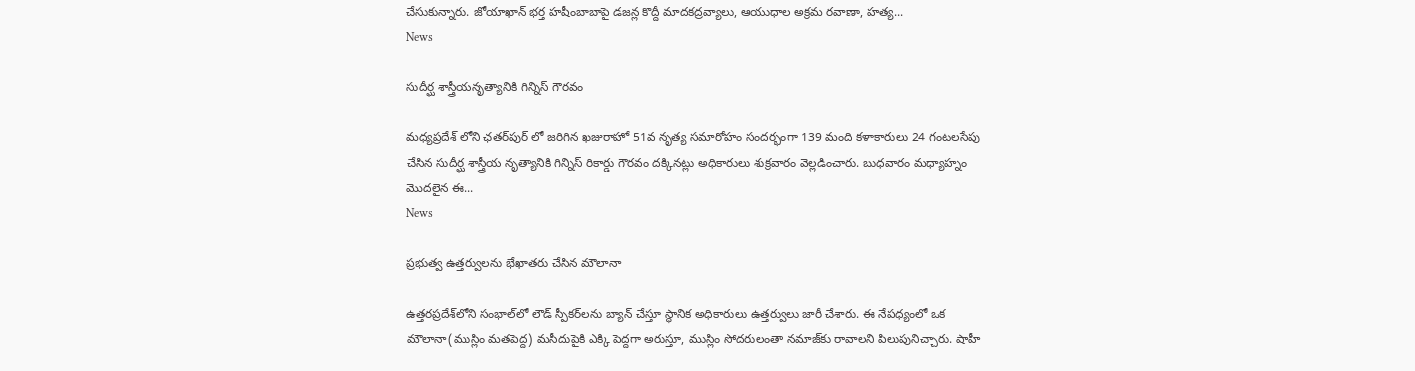చేసుకున్నారు. జోయాఖాన్ భర్త హషీంబాబాపై డజన్ల కొద్దీ మాదకద్రవ్యాలు, ఆయుధాల అక్రమ రవాణా, హత్య...
News

సుదీర్ఘ శాస్త్రీయనృత్యానికి గిన్నిస్‌ గౌరవం

మధ్యప్రదేశ్ లోని ఛతర్‌పుర్‌ లో జరిగిన ఖజురాహో 51వ నృత్య సమారోహం సందర్భంగా 139 మంది కళాకారులు 24 గంటలసేపు చేసిన సుదీర్ఘ శాస్త్రీయ నృత్యానికి గిన్నిస్‌ రికార్డు గౌరవం దక్కినట్లు అధికారులు శుక్రవారం వెల్లడించారు. బుధవారం మధ్యాహ్నం మొదలైన ఈ...
News

ప్రభుత్వ ఉత్తర్వులను భేఖాతరు చేసిన మౌలానా

ఉత్తరప్రదేశ్‌లోని సంభాల్‌లో లౌడ్‌ స్పీకర్‌లను బ్యాన్‌ చేస్తూ స్థానిక అధికారులు ఉత్తర్వులు జారీ చేశారు. ఈ నేపధ్యంలో ఒక మౌలానా(ముస్లిం మతపెద్ద) మసీదుపైకి ఎక్కి పెద్దగా అరుస్తూ, ముస్లిం సోదరులంతా నమాజ్‌కు రావాలని పిలుపునిచ్చారు. షాహీ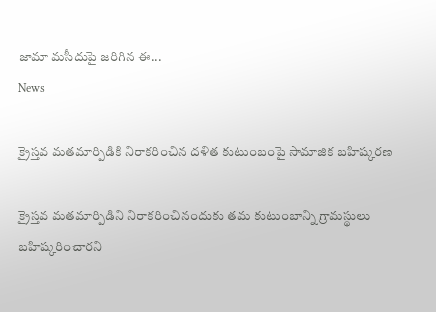జామా మసీదుపై జరిగిన ఈ...
News

క్రైస్తవ మతమార్పిడికి నిరాకరించిన దళిత కుటుంబంపై సామాజిక బహిష్కరణ

క్రైస్తవ మతమార్పిడిని నిరాకరించినందుకు తమ కుటుంబాన్ని గ్రామస్థులు బహిష్కరించారని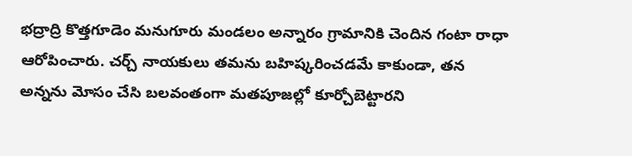భద్రాద్రి కొత్తగూడెం మనుగూరు మండలం అన్నారం గ్రామానికి చెందిన గంటా రాధా ఆరోపించారు. చర్చ్ నాయకులు తమను బహిష్కరించడమే కాకుండా, తన అన్నను మోసం చేసి బలవంతంగా మతపూజల్లో కూర్చోబెట్టారని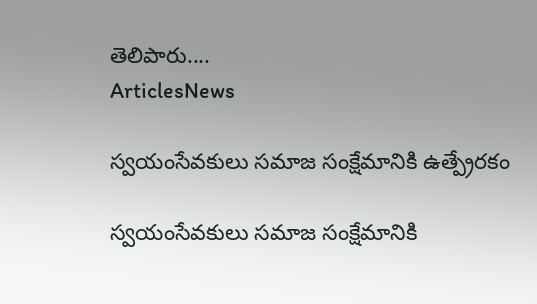తెలిపారు....
ArticlesNews

స్వయంసేవకులు సమాజ సంక్షేమానికి ఉత్ప్రేరకం

స్వయంసేవకులు సమాజ సంక్షేమానికి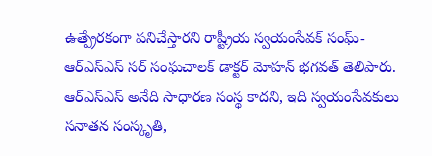ఉత్ప్రేరకంగా పనిచేస్తారని రాష్ట్రీయ స్వయంసేవక్ సంఘ్-ఆర్ఎస్ఎస్ సర్ సంఘచాలక్ డాక్టర్ మోహన్ భగవత్ తెలిపారు. ఆర్‌ఎస్‌ఎస్ అనేది సాధారణ సంస్థ కాదని, ఇది స్వయంసేవకులు సనాతన సంస్కృతి,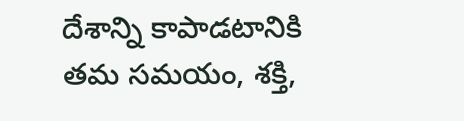దేశాన్ని కాపాడటానికి తమ సమయం, శక్తి,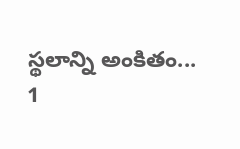స్థలాన్ని అంకితం...
1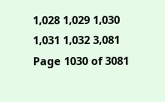1,028 1,029 1,030 1,031 1,032 3,081
Page 1030 of 3081